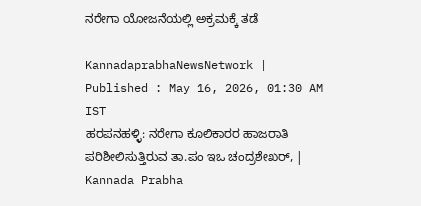ನರೇಗಾ ಯೋಜನೆಯಲ್ಲಿ ಅಕ್ರಮಕ್ಕೆ ತಡೆ

KannadaprabhaNewsNetwork |
Published : May 16, 2026, 01:30 AM IST
ಹರಪನಹಳ್ಳಿ: ನರೇಗಾ ಕೂಲಿಕಾರರ ಹಾಜರಾತಿ ಪರಿಶೀಲಿಸುತ್ತಿರುವ ತಾ.ಪಂ ಇಒ ಚಂದ್ರಶೇಖರ್, | Kannada Prabha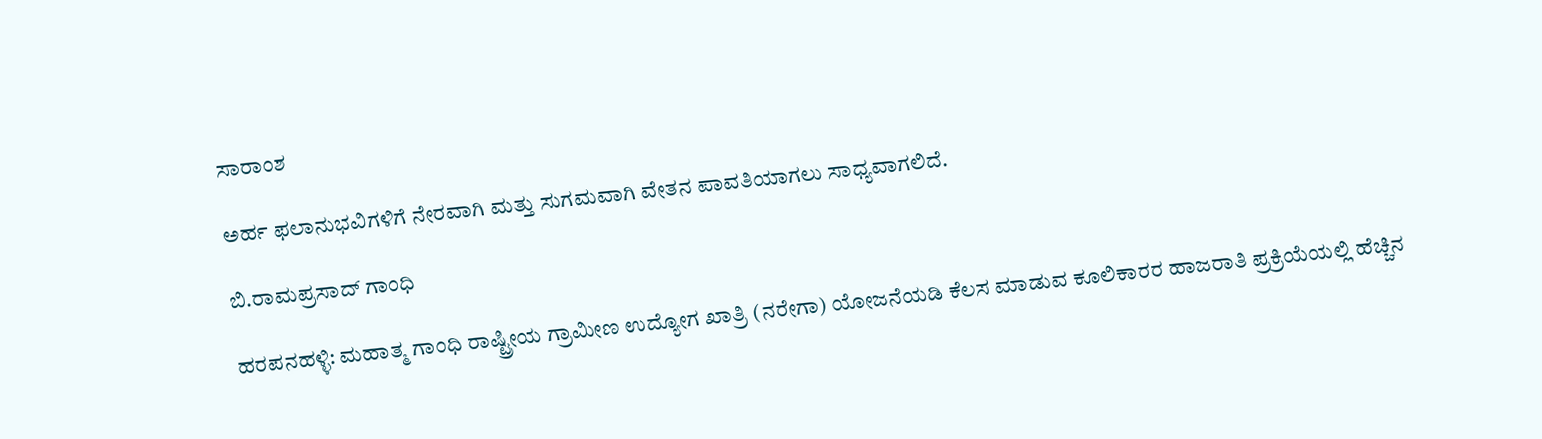ಸಾರಾಂಶ

ಅರ್ಹ ಫಲಾನುಭವಿಗಳಿಗೆ ನೇರವಾಗಿ ಮತ್ತು ಸುಗಮವಾಗಿ ವೇತನ ಪಾವತಿಯಾಗಲು ಸಾಧ್ಯವಾಗಲಿದೆ.

ಬಿ.ರಾಮಪ್ರಸಾದ್‌ ಗಾಂಧಿ

ಹರಪನಹಳ್ಳಿ: ಮಹಾತ್ಮ ಗಾಂಧಿ ರಾಷ್ಟ್ರೀಯ ಗ್ರಾಮೀಣ ಉದ್ಯೋಗ ಖಾತ್ರಿ (ನರೇಗಾ) ಯೋಜನೆಯಡಿ ಕೆಲಸ ಮಾಡುವ ಕೂಲಿಕಾರರ ಹಾಜರಾತಿ ಪ್ರಕ್ರಿಯೆಯಲ್ಲಿ ಹೆಚ್ಚಿನ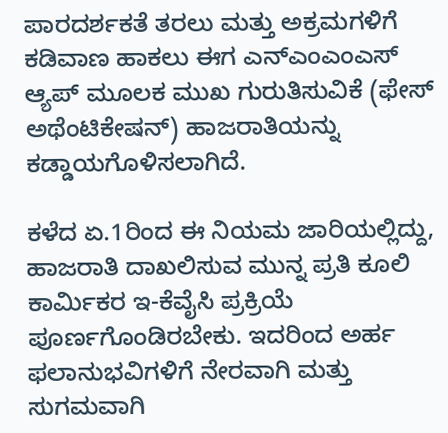ಪಾರದರ್ಶಕತೆ ತರಲು ಮತ್ತು ಅಕ್ರಮಗಳಿಗೆ ಕಡಿವಾಣ ಹಾಕಲು ಈಗ ಎನ್‌ಎಂಎಂಎಸ್ ಆ್ಯಪ್ ಮೂಲಕ ಮುಖ ಗುರುತಿಸುವಿಕೆ (ಫೇಸ್ ಅಥೆಂಟಿಕೇಷನ್) ಹಾಜರಾತಿಯನ್ನು ಕಡ್ಡಾಯಗೊಳಿಸಲಾಗಿದೆ.

ಕಳೆದ ಏ.1ರಿಂದ ಈ ನಿಯಮ ಜಾರಿಯಲ್ಲಿದ್ದು, ಹಾಜರಾತಿ ದಾಖಲಿಸುವ ಮುನ್ನ ಪ್ರತಿ ಕೂಲಿ ಕಾರ್ಮಿಕರ ಇ-ಕೆವೈಸಿ ಪ್ರಕ್ರಿಯೆ ಪೂರ್ಣಗೊಂಡಿರಬೇಕು. ಇದರಿಂದ ಅರ್ಹ ಫಲಾನುಭವಿಗಳಿಗೆ ನೇರವಾಗಿ ಮತ್ತು ಸುಗಮವಾಗಿ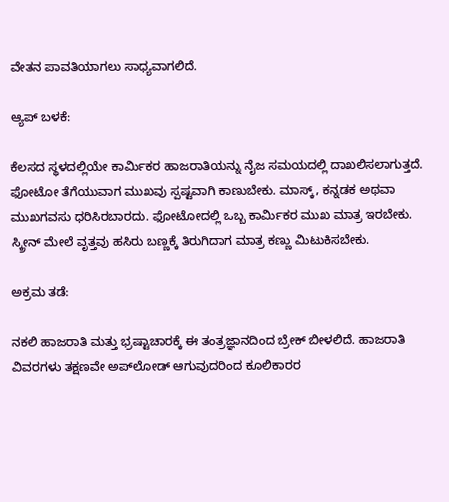ವೇತನ ಪಾವತಿಯಾಗಲು ಸಾಧ್ಯವಾಗಲಿದೆ.

ಆ್ಯಪ್‌ ಬಳಕೆ:

ಕೆಲಸದ ಸ್ಥಳದಲ್ಲಿಯೇ ಕಾರ್ಮಿಕರ ಹಾಜರಾತಿಯನ್ನು ನೈಜ ಸಮಯದಲ್ಲಿ ದಾಖಲಿಸಲಾಗುತ್ತದೆ. ಫೋಟೋ ತೆಗೆಯುವಾಗ ಮುಖವು ಸ್ಪಷ್ಟವಾಗಿ ಕಾಣುಬೇಕು. ಮಾಸ್ಕ್, ಕನ್ನಡಕ ಅಥವಾ ಮುಖಗವಸು ಧರಿಸಿರಬಾರದು. ಫೋಟೋದಲ್ಲಿ ಒಬ್ಬ ಕಾರ್ಮಿಕರ ಮುಖ ಮಾತ್ರ ಇರಬೇಕು. ಸ್ಕ್ರೀನ್ ಮೇಲೆ ವೃತ್ತವು ಹಸಿರು ಬಣ್ಣಕ್ಕೆ ತಿರುಗಿದಾಗ ಮಾತ್ರ ಕಣ್ಣು ಮಿಟುಕಿಸಬೇಕು.

ಅಕ್ರಮ ತಡೆ:

ನಕಲಿ ಹಾಜರಾತಿ ಮತ್ತು ಭ್ರಷ್ಟಾಚಾರಕ್ಕೆ ಈ ತಂತ್ರಜ್ಞಾನದಿಂದ ಬ್ರೇಕ್ ಬೀಳಲಿದೆ. ಹಾಜರಾತಿ ವಿವರಗಳು ತಕ್ಷಣವೇ ಅಪ್‌ಲೋಡ್ ಆಗುವುದರಿಂದ ಕೂಲಿಕಾರರ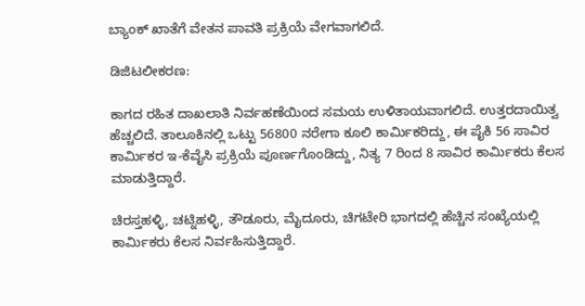ಬ್ಯಾಂಕ್ ಖಾತೆಗೆ ವೇತನ ಪಾವತಿ ಪ್ರಕ್ರಿಯೆ ವೇಗವಾಗಲಿದೆ.

ಡಿಜಿಟಲೀಕರಣ:

ಕಾಗದ ರಹಿತ ದಾಖಲಾತಿ ನಿರ್ವಹಣೆಯಿಂದ ಸಮಯ ಉಳಿತಾಯವಾಗಲಿದೆ. ಉತ್ತರದಾಯಿತ್ವ ಹೆಚ್ಚಲಿದೆ. ತಾಲೂಕಿನಲ್ಲಿ ಒಟ್ಟು 56800 ನರೇಗಾ ಕೂಲಿ ಕಾರ್ಮಿಕರಿದ್ದು, ಈ ಪೈಕಿ 56 ಸಾವಿರ ಕಾರ್ಮಿಕರ ಇ-ಕೆವೈಸಿ ಪ್ರಕ್ರಿಯೆ ಪೂರ್ಣಗೊಂಡಿದ್ದು, ನಿತ್ಯ 7 ರಿಂದ 8 ಸಾವಿರ ಕಾರ್ಮಿಕರು ಕೆಲಸ ಮಾಡುತ್ತಿದ್ದಾರೆ.

ಚಿರಸ್ತಹಳ್ಳಿ, ಚಟ್ನಿಹಳ್ಳಿ, ತೌಡೂರು, ಮೈದೂರು, ಚಿಗಟೇರಿ ಭಾಗದಲ್ಲಿ ಹೆಚ್ಚಿನ ಸಂಖ್ಯೆಯಲ್ಲಿ ಕಾರ್ಮಿಕರು ಕೆಲಸ ನಿರ್ವಹಿಸುತ್ತಿದ್ದಾರೆ.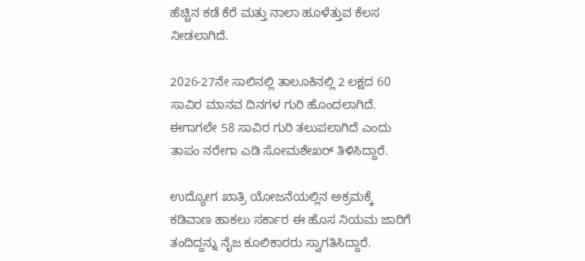ಹೆಚ್ಚಿನ ಕಡೆ ಕೆರೆ ಮತ್ತು ನಾಲಾ ಹೂಳೆತ್ತುವ ಕೆಲಸ ನೀಡಲಾಗಿದೆ.

2026-27ನೇ ಸಾಲಿನಲ್ಲಿ ತಾಲೂಕಿನಲ್ಲಿ 2 ಲಕ್ಷದ 60 ಸಾವಿರ ಮಾನವ ದಿನಗಳ ಗುರಿ ಹೊಂದಲಾಗಿದೆ. ಈಗಾಗಲೇ 58 ಸಾವಿರ ಗುರಿ ತಲುಪಲಾಗಿದೆ ಎಂದು ತಾಪಂ ನರೇಗಾ ಎಡಿ ಸೋಮಶೇಖರ್ ತಿಳಿಸಿದ್ದಾರೆ.

ಉದ್ಯೋಗ ಖಾತ್ರಿ ಯೋಜನೆಯಲ್ಲಿನ ಅಕ್ರಮಕ್ಕೆ ಕಡಿವಾಣ ಹಾಕಲು ಸರ್ಕಾರ ಈ ಹೊಸ ನಿಯಮ ಜಾರಿಗೆ ತಂದಿದ್ದನ್ನು ನೈಜ ಕೂಲಿಕಾರರು ಸ್ವಾಗತಿಸಿದ್ದಾರೆ.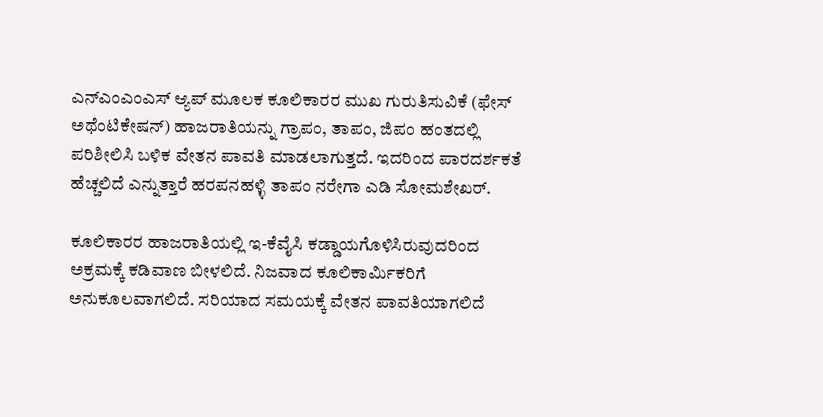ಎನ್‌ಎಂಎಂಎಸ್ ಆ್ಯಪ್‌ ಮೂಲಕ ಕೂಲಿಕಾರರ ಮುಖ ಗುರುತಿಸುವಿಕೆ (ಫೇಸ್ ಅಥೆಂಟಿಕೇಷನ್) ಹಾಜರಾತಿಯನ್ನು ಗ್ರಾಪಂ, ತಾಪಂ, ಜಿಪಂ ಹಂತದಲ್ಲಿ ಪರಿಶೀಲಿಸಿ ಬಳಿಕ ವೇತನ ಪಾವತಿ ಮಾಡಲಾಗುತ್ತದೆ. ಇದರಿಂದ ಪಾರದರ್ಶಕತೆ ಹೆಚ್ಚಲಿದೆ ಎನ್ನುತ್ತಾರೆ ಹರಪನಹಳ್ಳಿ ತಾಪಂ ನರೇಗಾ ಎಡಿ ಸೋಮಶೇಖರ್.

ಕೂಲಿಕಾರರ ಹಾಜರಾತಿಯಲ್ಲಿ ಇ-ಕೆವೈಸಿ ಕಡ್ಡಾಯಗೊಳಿಸಿರುವುದರಿಂದ ಅಕ್ರಮಕ್ಕೆ ಕಡಿವಾಣ ಬೀಳಲಿದೆ. ನಿಜವಾದ ಕೂಲಿಕಾರ್ಮಿಕರಿಗೆ ಅನುಕೂಲವಾಗಲಿದೆ. ಸರಿಯಾದ ಸಮಯಕ್ಕೆ ವೇತನ ಪಾವತಿಯಾಗಲಿದೆ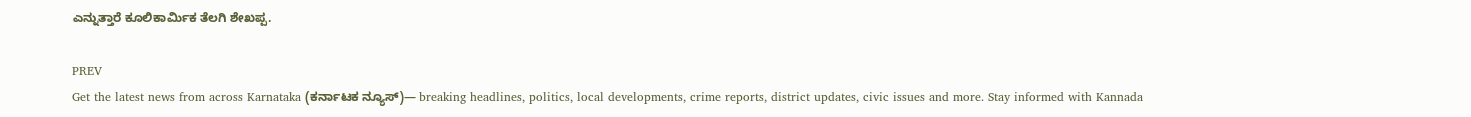ಎನ್ನುತ್ತಾರೆ ಕೂಲಿಕಾರ್ಮಿಕ ತೆಲಗಿ ಶೇಖಪ್ಪ.

PREV
Get the latest news from across Karnataka (ಕರ್ನಾಟಕ ನ್ಯೂಸ್)— breaking headlines, politics, local developments, crime reports, district updates, civic issues and more. Stay informed with Kannada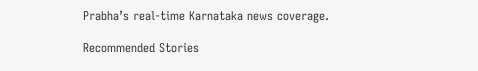Prabha’s real‑time Karnataka news coverage.

Recommended Stories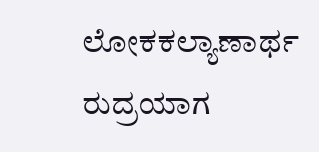ಲೋಕಕಲ್ಯಾಣಾರ್ಥ ರುದ್ರಯಾಗ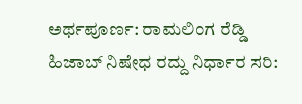ಅರ್ಥಪೂರ್ಣ: ರಾಮಲಿಂಗ ರೆಡ್ಡಿ
ಹಿಜಾಬ್‌ ನಿಷೇಧ ರದ್ದು ನಿರ್ಧಾರ ಸರಿ: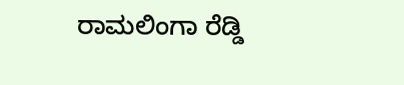ರಾಮಲಿಂಗಾ ರೆಡ್ಡಿ